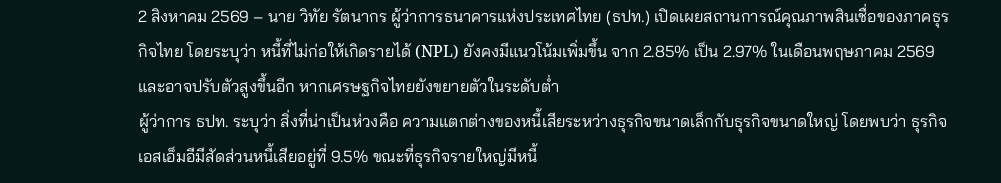2 สิงหาคม 2569 – นาย วิทัย รัตนากร ผู้ว่าการธนาคารแห่งประเทศไทย (ธปท.) เปิดเผยสถานการณ์คุณภาพสินเชื่อของภาคธุรกิจไทย โดยระบุว่า หนี้ที่ไม่ก่อให้เกิดรายได้ (NPL) ยังคงมีแนวโน้มเพิ่มขึ้น จาก 2.85% เป็น 2.97% ในเดือนพฤษภาคม 2569 และอาจปรับตัวสูงขึ้นอีก หากเศรษฐกิจไทยยังขยายตัวในระดับต่ำ
ผู้ว่าการ ธปท. ระบุว่า สิ่งที่น่าเป็นห่วงคือ ความแตกต่างของหนี้เสียระหว่างธุรกิจขนาดเล็กกับธุรกิจขนาดใหญ่ โดยพบว่า ธุรกิจเอสเอ็มอีมีสัดส่วนหนี้เสียอยู่ที่ 9.5% ขณะที่ธุรกิจรายใหญ่มีหนี้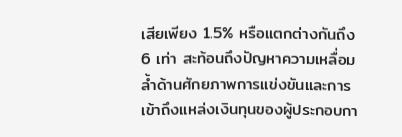เสียเพียง 1.5% หรือแตกต่างกันถึง 6 เท่า สะท้อนถึงปัญหาความเหลื่อมล้ำด้านศักยภาพการแข่งขันและการเข้าถึงแหล่งเงินทุนของผู้ประกอบกา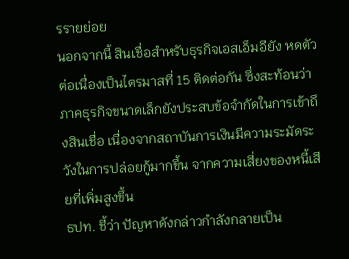รรายย่อย
นอกจากนี้ สินเชื่อสำหรับธุรกิจเอสเอ็มอียัง หดตัวต่อเนื่องเป็นไตรมาสที่ 15 ติดต่อกัน ซึ่งสะท้อนว่าภาคธุรกิจขนาดเล็กยังประสบข้อจำกัดในการเข้าถึงสินเชื่อ เนื่องจากสถาบันการเงินมีความระมัดระวังในการปล่อยกู้มากขึ้น จากความเสี่ยงของหนี้เสียที่เพิ่มสูงขึ้น
ธปท. ชี้ว่า ปัญหาดังกล่าวกำลังกลายเป็น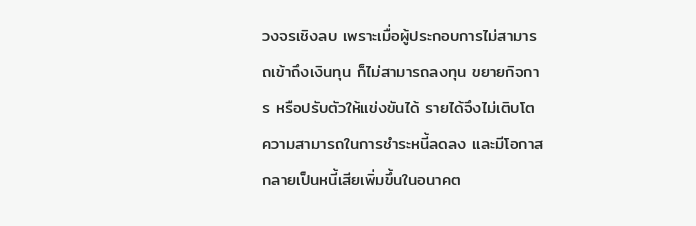วงจรเชิงลบ เพราะเมื่อผู้ประกอบการไม่สามารถเข้าถึงเงินทุน ก็ไม่สามารถลงทุน ขยายกิจการ หรือปรับตัวให้แข่งขันได้ รายได้จึงไม่เติบโต ความสามารถในการชำระหนี้ลดลง และมีโอกาสกลายเป็นหนี้เสียเพิ่มขึ้นในอนาคต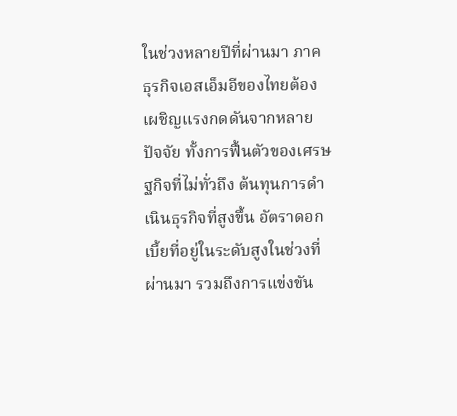ในช่วงหลายปีที่ผ่านมา ภาคธุรกิจเอสเอ็มอีของไทยต้องเผชิญแรงกดดันจากหลายปัจจัย ทั้งการฟื้นตัวของเศรษฐกิจที่ไม่ทั่วถึง ต้นทุนการดำเนินธุรกิจที่สูงขึ้น อัตราดอกเบี้ยที่อยู่ในระดับสูงในช่วงที่ผ่านมา รวมถึงการแข่งขัน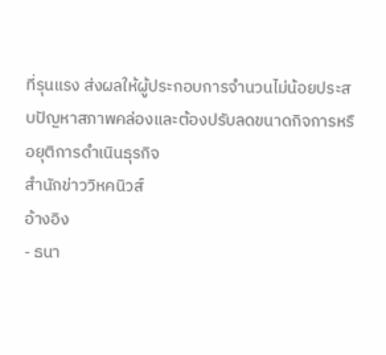ที่รุนแรง ส่งผลให้ผู้ประกอบการจำนวนไม่น้อยประสบปัญหาสภาพคล่องและต้องปรับลดขนาดกิจการหรือยุติการดำเนินธุรกิจ
สำนักข่าววิหคนิวส์
อ้างอิง
- ธนา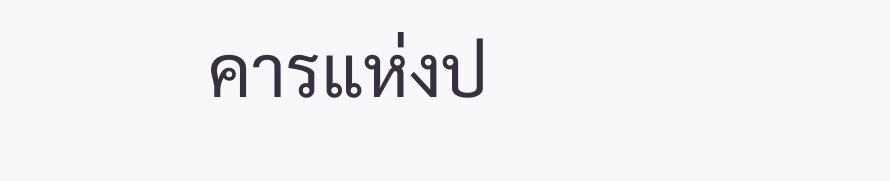คารแห่งป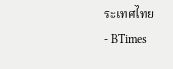ระเทศไทย
- BTimes